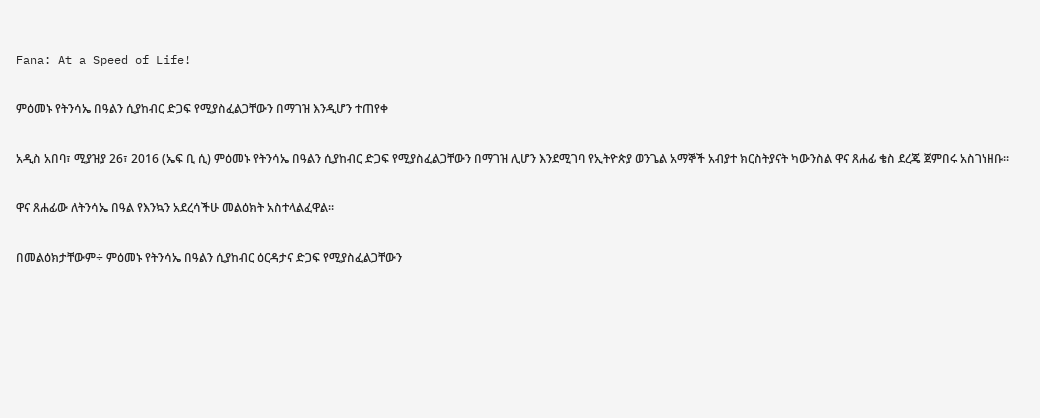Fana: At a Speed of Life!

ምዕመኑ የትንሳኤ በዓልን ሲያከብር ድጋፍ የሚያስፈልጋቸውን በማገዝ እንዲሆን ተጠየቀ

አዲስ አበባ፣ ሚያዝያ 26፣ 2016 (ኤፍ ቢ ሲ) ምዕመኑ የትንሳኤ በዓልን ሲያከብር ድጋፍ የሚያስፈልጋቸውን በማገዝ ሊሆን እንደሚገባ የኢትዮጵያ ወንጌል አማኞች አብያተ ክርስትያናት ካውንስል ዋና ጸሐፊ ቄስ ደረጄ ጀምበሩ አስገነዘቡ፡፡

ዋና ጸሐፊው ለትንሳኤ በዓል የእንኳን አደረሳችሁ መልዕክት አስተላልፈዋል።

በመልዕክታቸውም÷ ምዕመኑ የትንሳኤ በዓልን ሲያከብር ዕርዳታና ድጋፍ የሚያስፈልጋቸውን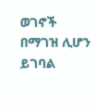ወገኖች በማገዝ ሊሆን ይገባል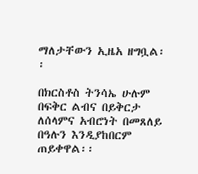ማለታቸውን ኢዜአ ዘግቧል፡፡

በክርስቶስ ትንሳኤ ሁሉም በፍቅር ልብና በይቅርታ ለሰላምና አብሮነት በመጸለይ በዓሉን እንዲያከበርም ጠይቀዋል፡፡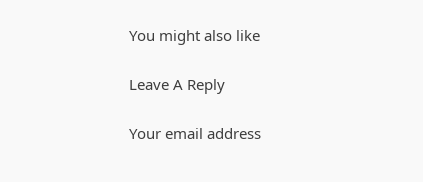You might also like

Leave A Reply

Your email address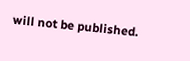will not be published.